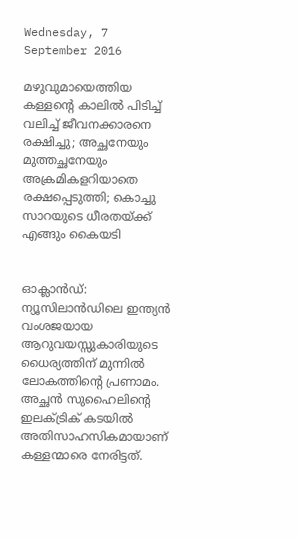Wednesday, 7 September 2016

മഴുവുമായെത്തിയ കള്ളന്റെ കാലില്‍ പിടിച്ച്‌ വലിച്ച്‌ ജീവനക്കാരനെ രക്ഷിച്ചു; അച്ഛനേയും മുത്തച്ഛനേയും അക്രമികളറിയാതെ രക്ഷപ്പെടുത്തി; കൊച്ചു സാറയുടെ ധീരതയ്ക്ക് എങ്ങും കൈയടി


ഓക്ലാന്‍ഡ്: ന്യൂസിലാന്‍ഡിലെ ഇന്ത്യന്‍ വംശജയായ ആറുവയസ്സുകാരിയുടെ ധൈര്യത്തിന് മുന്നില്‍ ലോകത്തിന്റെ പ്രണാമം. അച്ഛന്‍ സുഹൈലിന്റെ ഇലക്‌ട്രിക് കടയില്‍ അതിസാഹസികമായാണ് കള്ളന്മാരെ നേരിട്ടത്.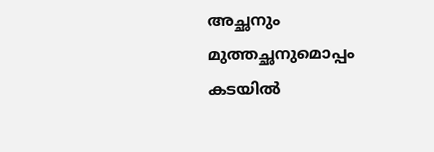അച്ഛനും മുത്തച്ഛനുമൊപ്പം കടയില്‍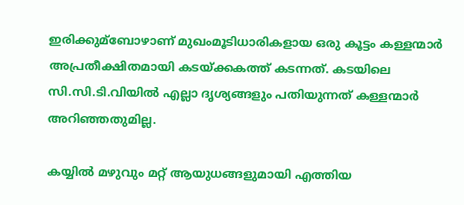ഇരിക്കുമ്ബോഴാണ് മുഖംമൂടിധാരികളായ ഒരു കൂട്ടം കള്ളന്മാര്‍ അപ്രതീക്ഷിതമായി കടയ്ക്കകത്ത് കടന്നത്. കടയിലെ സി.സി.ടി.വിയില്‍ എല്ലാ ദൃശ്യങ്ങളും പതിയുന്നത് കള്ളന്മാര്‍ അറിഞ്ഞതുമില്ല.

കയ്യില്‍ മഴുവും മറ്റ് ആയുധങ്ങളുമായി എത്തിയ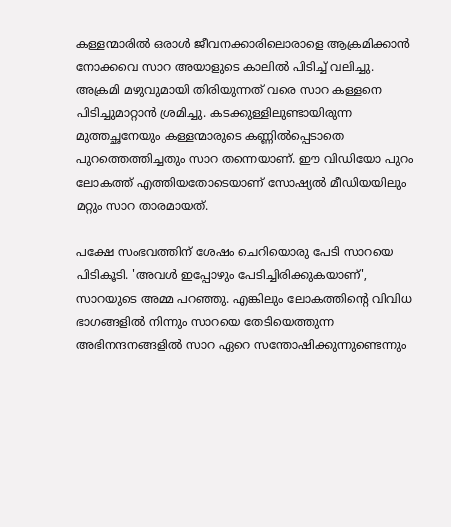കള്ളന്മാരില്‍ ഒരാള്‍ ജീവനക്കാരിലൊരാളെ ആക്രമിക്കാന്‍ നോക്കവെ സാറ അയാളുടെ കാലില്‍ പിടിച്ച്‌ വലിച്ചു.
അക്രമി മഴുവുമായി തിരിയുന്നത് വരെ സാറ കള്ളനെ പിടിച്ചുമാറ്റാന്‍ ശ്രമിച്ചു. കടക്കുള്ളിലുണ്ടായിരുന്ന മുത്തച്ഛനേയും കള്ളന്മാരുടെ കണ്ണില്‍പ്പെടാതെ പുറത്തെത്തിച്ചതും സാറ തന്നെയാണ്. ഈ വിഡിയോ പുറം ലോകത്ത് എത്തിയതോടെയാണ് സോഷ്യല്‍ മീഡിയയിലും മറ്റും സാറ താരമായത്.

പക്ഷേ സംഭവത്തിന് ശേഷം ചെറിയൊരു പേടി സാറയെ പിടികൂടി. 'അവള്‍ ഇപ്പോഴും പേടിച്ചിരിക്കുകയാണ്', സാറയുടെ അമ്മ പറഞ്ഞു. എങ്കിലും ലോകത്തിന്റെ വിവിധ ഭാഗങ്ങളില്‍ നിന്നും സാറയെ തേടിയെത്തുന്ന അഭിനന്ദനങ്ങളില്‍ സാറ ഏറെ സന്തോഷിക്കുന്നുണ്ടെന്നും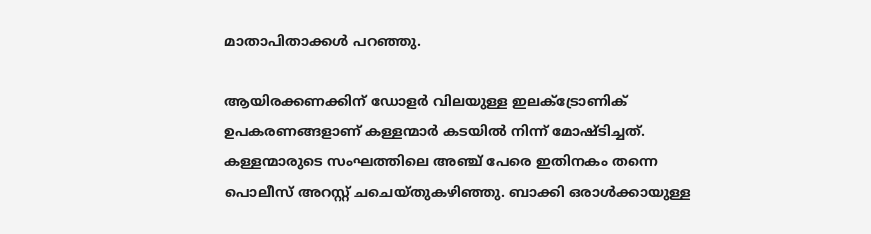മാതാപിതാക്കള്‍ പറഞ്ഞു.

ആയിരക്കണക്കിന് ഡോളര്‍ വിലയുള്ള ഇലക്‌ട്രോണിക് ഉപകരണങ്ങളാണ് കള്ളന്മാര്‍ കടയില്‍ നിന്ന് മോഷ്ടിച്ചത്. കള്ളന്മാരുടെ സംഘത്തിലെ അഞ്ച് പേരെ ഇതിനകം തന്നെ പൊലീസ് അറസ്റ്റ് ചചെയ്തുകഴിഞ്ഞു. ബാക്കി ഒരാള്‍ക്കായുള്ള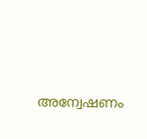അന്വേഷണം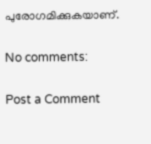പുരോഗമിക്കുകയാണ്.

No comments:

Post a Comment